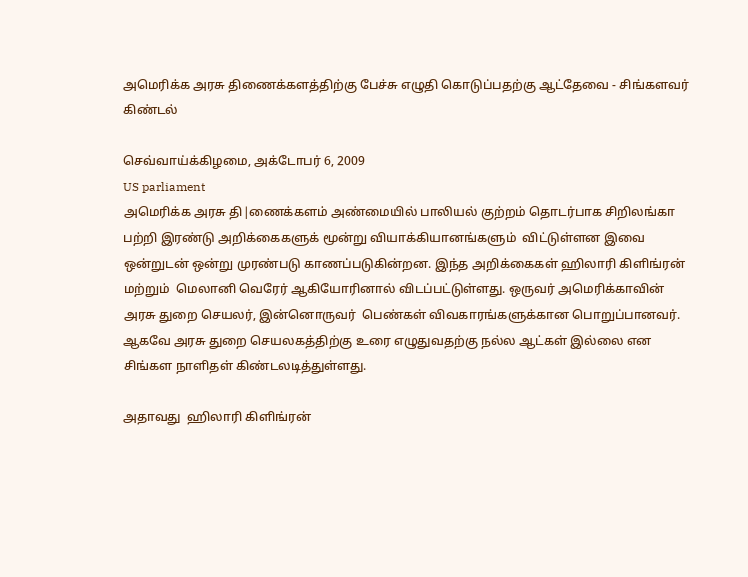அமெரிக்க அரசு திணைக்களத்திற்கு பேச்சு எழுதி கொடுப்பதற்கு ஆட்தேவை - சிங்களவர் கிண்டல்

செவ்வாய்க்கிழமை, அக்டோபர் 6, 2009
US parliament
அமெரிக்க அரசு தி|ணைக்களம் அண்மையில் பாலியல் குற்றம் தொடர்பாக சிறிலங்கா பற்றி இரண்டு அறிக்கைகளுக் மூன்று வியாக்கியானங்களும்  விட்டுள்ளன இவை ஒன்றுடன் ஒன்று முரண்படு காணப்படுகின்றன. இந்த அறிக்கைகள் ஹிலாரி கிளிங்ரன் மற்றும்  மெலானி வெரேர் ஆகியோரினால் விடப்பட்டுள்ளது. ஒருவர் அமெரிக்காவின் அரசு துறை செயலர், இன்னொருவர்  பெண்கள் விவகாரங்களுக்கான பொறுப்பானவர். ஆகவே அரசு துறை செயலகத்திற்கு உரை எழுதுவதற்கு நல்ல ஆட்கள் இல்லை என சிங்கள நாளிதள் கிண்டலடித்துள்ளது.

அதாவது  ஹிலாரி கிளிங்ரன்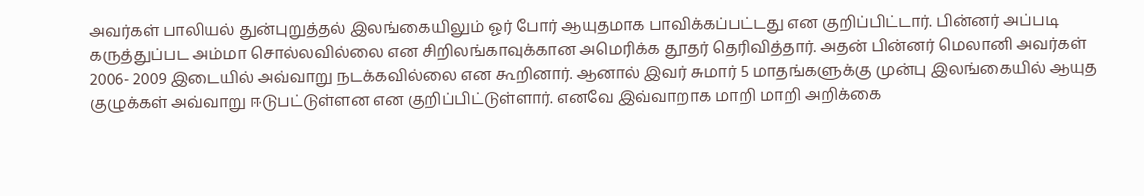அவர்கள் பாலியல் துன்புறுத்தல் இலங்கையிலும் ஓர் போர் ஆயுதமாக பாவிக்கப்பட்டது என குறிப்பிட்டார். பின்னர் அப்படி கருத்துப்பட அம்மா சொல்லவில்லை என சிறிலங்காவுக்கான அமெரிக்க தூதர் தெரிவித்தார். அதன் பின்னர் மெலானி அவர்கள் 2006- 2009 இடையில் அவ்வாறு நடக்கவில்லை என கூறினார். ஆனால் இவர் சுமார் 5 மாதங்களுக்கு முன்பு இலங்கையில் ஆயுத குழுக்கள் அவ்வாறு ஈடுபட்டுள்ளன என குறிப்பிட்டுள்ளார். எனவே இவ்வாறாக மாறி மாறி அறிக்கை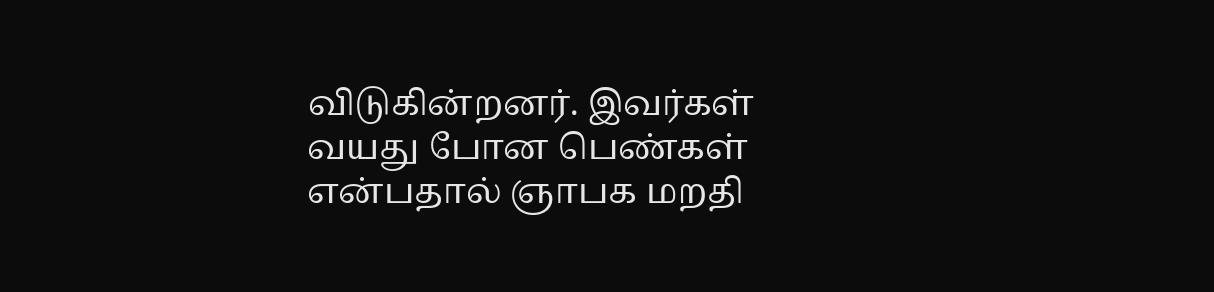விடுகின்றனர். இவர்கள் வயது போன பெண்கள் என்பதால் ஞாபக மறதி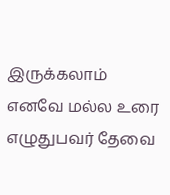இருக்கலாம் எனவே மல்ல உரை எழுதுபவர் தேவை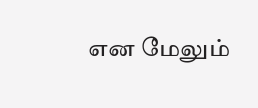என மேலும்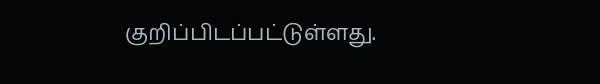குறிப்பிடப்பட்டுள்ளது.